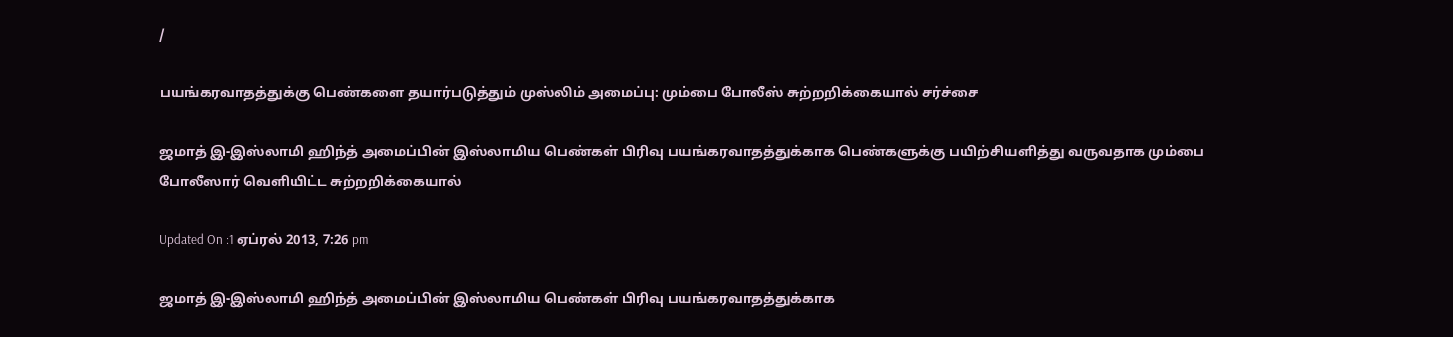/

பயங்கரவாதத்துக்கு பெண்களை தயார்படுத்தும் முஸ்லிம் அமைப்பு: மும்பை போலீஸ் சுற்றறிக்கையால் சர்ச்சை

ஜமாத் இ-இஸ்லாமி ஹிந்த் அமைப்பின் இஸ்லாமிய பெண்கள் பிரிவு பயங்கரவாதத்துக்காக பெண்களுக்கு பயிற்சியளித்து வருவதாக மும்பை போலீஸார் வெளியிட்ட சுற்றறிக்கையால்

Updated On :1 ஏப்ரல் 2013, 7:26 pm

ஜமாத் இ-இஸ்லாமி ஹிந்த் அமைப்பின் இஸ்லாமிய பெண்கள் பிரிவு பயங்கரவாதத்துக்காக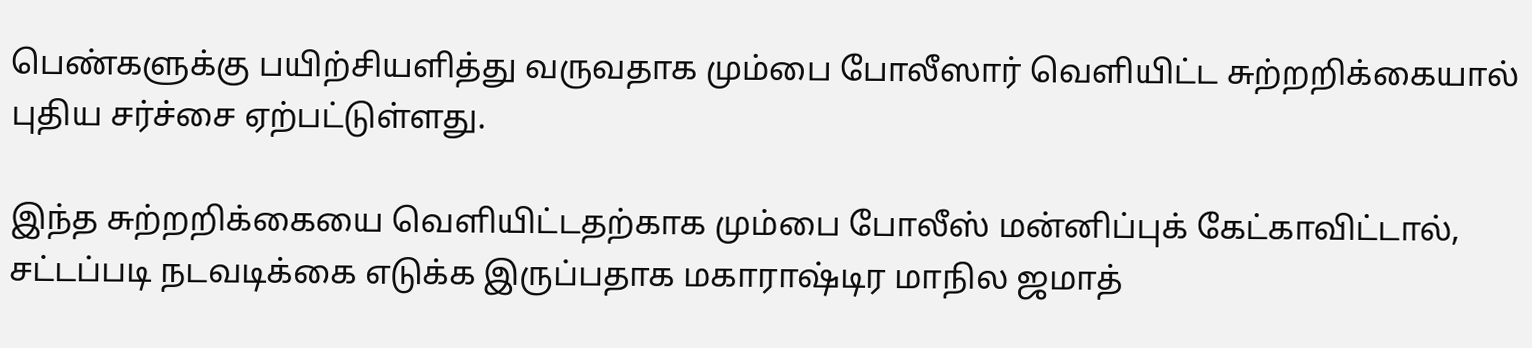பெண்களுக்கு பயிற்சியளித்து வருவதாக மும்பை போலீஸார் வெளியிட்ட சுற்றறிக்கையால் புதிய சர்ச்சை ஏற்பட்டுள்ளது.

இந்த சுற்றறிக்கையை வெளியிட்டதற்காக மும்பை போலீஸ் மன்னிப்புக் கேட்காவிட்டால், சட்டப்படி நடவடிக்கை எடுக்க இருப்பதாக மகாராஷ்டிர மாநில ஜமாத்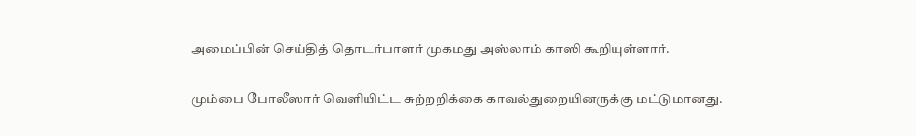அமைப்பின் செய்தித் தொடர்பாளர் முகமது அஸ்லாம் காஸி கூறியுள்ளார்.

மும்பை போலீஸார் வெளியிட்ட சுற்றறிக்கை காவல்துறையினருக்கு மட்டுமானது.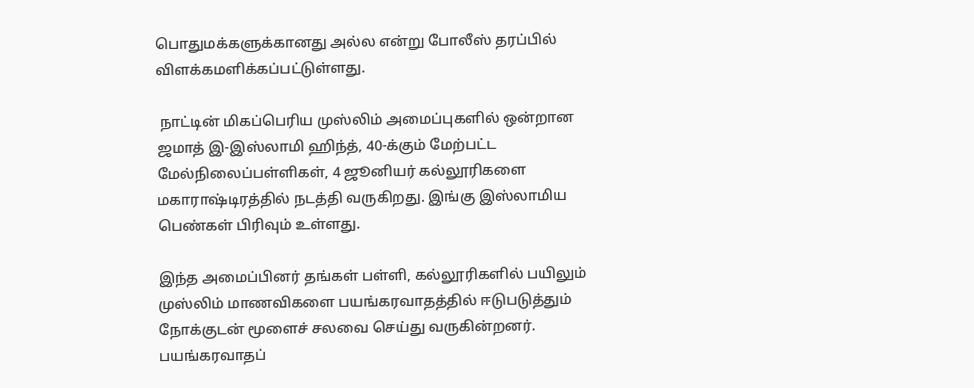பொதுமக்களுக்கானது அல்ல என்று போலீஸ் தரப்பில் விளக்கமளிக்கப்பட்டுள்ளது.

 நாட்டின் மிகப்பெரிய முஸ்லிம் அமைப்புகளில் ஒன்றான ஜமாத் இ-இஸ்லாமி ஹிந்த், 40-க்கும் மேற்பட்ட மேல்நிலைப்பள்ளிகள், 4 ஜூனியர் கல்லூரிகளை மகாராஷ்டிரத்தில் நடத்தி வருகிறது. இங்கு இஸ்லாமிய பெண்கள் பிரிவும் உள்ளது.

இந்த அமைப்பினர் தங்கள் பள்ளி, கல்லூரிகளில் பயிலும் முஸ்லிம் மாணவிகளை பயங்கரவாதத்தில் ஈடுபடுத்தும் நோக்குடன் மூளைச் சலவை செய்து வருகின்றனர். பயங்கரவாதப்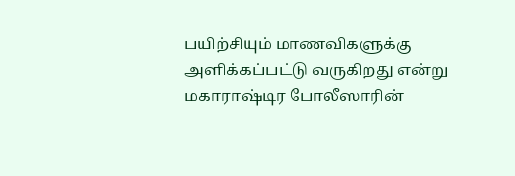பயிற்சியும் மாணவிகளுக்கு அளிக்கப்பட்டு வருகிறது என்று மகாராஷ்டிர போலீஸாரின்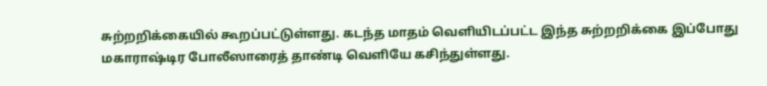சுற்றறிக்கையில் கூறப்பட்டுள்ளது. கடந்த மாதம் வெளியிடப்பட்ட இந்த சுற்றறிக்கை இப்போது மகாராஷ்டிர போலீஸாரைத் தாண்டி வெளியே கசிந்துள்ளது.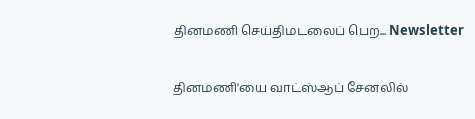தினமணி செய்திமடலைப் பெற... Newsletter

தினமணி'யை வாட்ஸ்ஆப் சேனலில்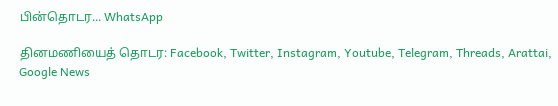பின்தொடர... WhatsApp

தினமணியைத் தொடர: Facebook, Twitter, Instagram, Youtube, Telegram, Threads, Arattai, Google News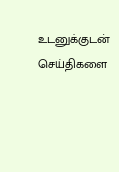உடனுக்குடன் செய்திகளை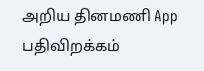அறிய தினமணி App பதிவிறக்கம்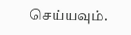செய்யவும்.